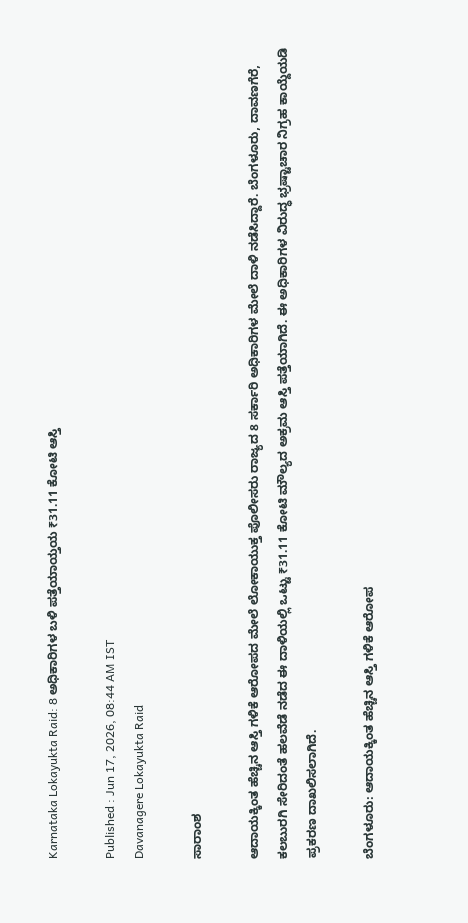Karnataka Lokayukta Raid: 8 ಅಧಿಕಾರಿಗಳ ಬಳಿ ಪತ್ತೆಯಾಯ್ತಯ ₹31.11 ಕೋಟಿ ಆಸ್ತಿ

Published : Jun 17, 2026, 08:44 AM IST
Davanagere Lokayukta Raid

ಸಾರಾಂಶ

ಆದಾಯಕ್ಕಿಂತ ಹೆಚ್ಚಿನ ಆಸ್ತಿ ಗಳಿಕೆ ಆರೋಪದ ಮೇಲೆ ಲೋಕಾಯುಕ್ತ ಪೊಲೀಸರು ರಾಜ್ಯದ 8 ಸರ್ಕಾರಿ ಅಧಿಕಾರಿಗಳ ಮೇಲೆ ದಾಳಿ ನಡೆಸಿದ್ದಾರೆ. ಬೆಂಗಳೂರು, ದಾವಣಗೆರೆ, ಕಲಬುರಗಿ ಸೇರಿದಂತೆ ಹಲವೆಡೆ ನಡೆದ ಈ ದಾಳಿಯಲ್ಲಿ ಒಟ್ಟು ₹31.11 ಕೋಟಿ ಮೌಲ್ಯದ ಅಕ್ರಮ ಆಸ್ತಿ ಪತ್ತೆಯಾಗಿದೆ. ಈ ಅಧಿಕಾರಿಗಳ ವಿರುದ್ಧ ಭ್ರಷ್ಟಾಚಾರ ನಿಗ್ರಹ ಕಾಯ್ದೆಯಡಿ ಪ್ರಕರಣ ದಾಖಲಿಸಲಾಗಿದೆ.

ಬೆಂಗಳೂರು: ಆದಾಯಕ್ಕಿಂತ ಹೆಚ್ಚಿನ ಆಸ್ತಿ ಗಳಿಕೆ ಆರೋಪ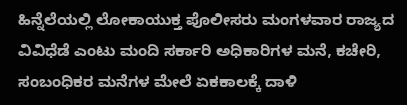ಹಿನ್ನೆಲೆಯಲ್ಲಿ ಲೋಕಾಯುಕ್ತ ಪೊಲೀಸರು ಮಂಗಳವಾರ ರಾಜ್ಯದ ವಿವಿಧೆಡೆ ಎಂಟು ಮಂದಿ ಸರ್ಕಾರಿ ಅಧಿಕಾರಿಗಳ ಮನೆ, ಕಚೇರಿ, ಸಂಬಂಧಿಕರ ಮನೆಗಳ ಮೇಲೆ ಏಕಕಾಲಕ್ಕೆ ದಾಳಿ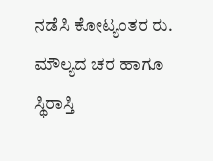ನಡೆಸಿ ಕೋಟ್ಯಂತರ ರು. ಮೌಲ್ಯದ ಚರ ಹಾಗೂ ಸ್ಥಿರಾಸ್ತಿ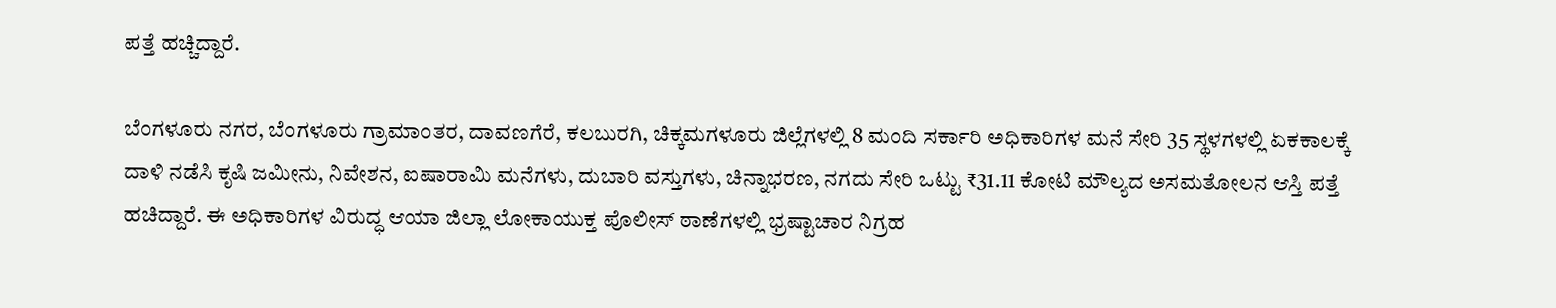ಪತ್ತೆ ಹಚ್ಚಿದ್ದಾರೆ.

ಬೆಂಗಳೂರು ನಗರ, ಬೆಂಗಳೂರು ಗ್ರಾಮಾಂತರ, ದಾವಣಗೆರೆ, ಕಲಬುರಗಿ, ಚಿಕ್ಕಮಗಳೂರು ಜಿಲ್ಲೆಗಳಲ್ಲಿ 8 ಮಂದಿ ಸರ್ಕಾರಿ ಅಧಿಕಾರಿಗಳ ಮನೆ ಸೇರಿ 35 ಸ್ಥಳಗಳಲ್ಲಿ ಏಕಕಾಲಕ್ಕೆ ದಾಳಿ ನಡೆಸಿ ಕೃಷಿ ಜಮೀನು, ನಿವೇಶನ, ಐಷಾರಾಮಿ ಮನೆಗಳು, ದುಬಾರಿ ವಸ್ತುಗಳು, ಚಿನ್ನಾಭರಣ, ನಗದು ಸೇರಿ ಒಟ್ಟು ₹31.11 ಕೋಟಿ ಮೌಲ್ಯದ ಅಸಮತೋಲನ ಆಸ್ತಿ ಪತ್ತೆ ಹಚಿದ್ದಾರೆ. ಈ ಅಧಿಕಾರಿಗಳ ವಿರುದ್ಧ ಆಯಾ ಜಿಲ್ಲಾ ಲೋಕಾಯುಕ್ತ ಪೊಲೀಸ್‌ ಠಾಣೆಗಳಲ್ಲಿ ಭ್ರಷ್ಟಾಚಾರ ನಿಗ್ರಹ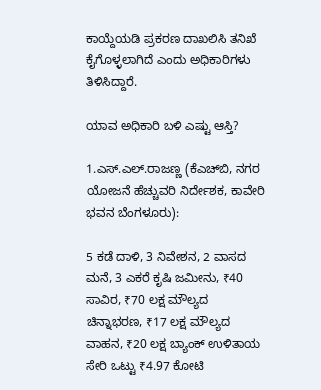ಕಾಯ್ದೆಯಡಿ ಪ್ರಕರಣ ದಾಖಲಿಸಿ ತನಿಖೆ ಕೈಗೊಳ್ಳಲಾಗಿದೆ ಎಂದು ಅಧಿಕಾರಿಗಳು ತಿಳಿಸಿದ್ದಾರೆ.

ಯಾವ ಅಧಿಕಾರಿ ಬಳಿ ಎಷ್ಟು ಆಸ್ತಿ?

1.ಎಸ್‌.ಎಲ್‌.ರಾಜಣ್ಣ (ಕೆಎಚ್‌ಬಿ, ನಗರ ಯೋಜನೆ ಹೆಚ್ಚುವರಿ ನಿರ್ದೇಶಕ, ಕಾವೇರಿ ಭವನ ಬೆಂಗಳೂರು):

5 ಕಡೆ ದಾಳಿ, 3 ನಿವೇಶನ, 2 ವಾಸದ ಮನೆ, 3 ಎಕರೆ ಕೃಷಿ ಜಮೀನು, ₹40 ಸಾವಿರ, ₹70 ಲಕ್ಷ ಮೌಲ್ಯದ ಚಿನ್ನಾಭರಣ, ₹17 ಲಕ್ಷ ಮೌಲ್ಯದ ವಾಹನ, ₹20 ಲಕ್ಷ ಬ್ಯಾಂಕ್‌ ಉಳಿತಾಯ ಸೇರಿ ಒಟ್ಟು ₹4.97 ಕೋಟಿ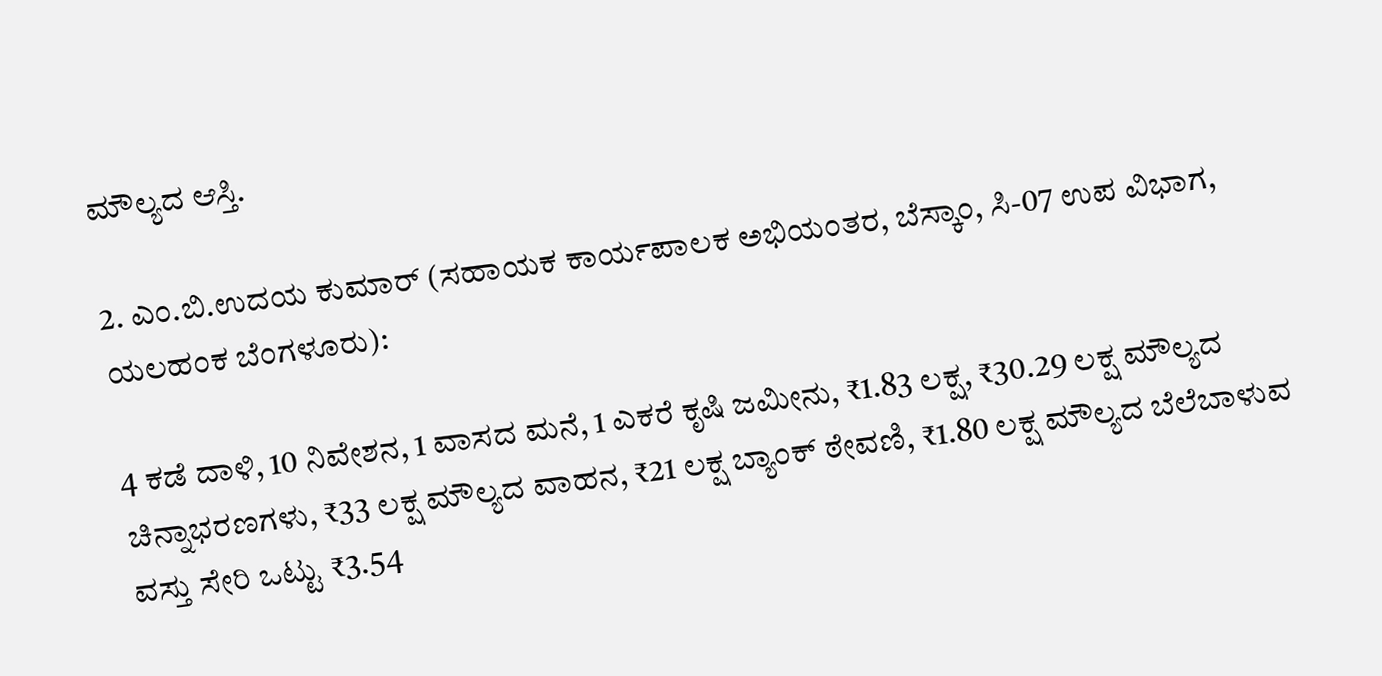ಮೌಲ್ಯದ ಆಸ್ತಿ.

2. ಎಂ.ಬಿ.ಉದಯ ಕುಮಾರ್‌ (ಸಹಾಯಕ ಕಾರ್ಯಪಾಲಕ ಅಭಿಯಂತರ, ಬೆಸ್ಕಾಂ, ಸಿ-07 ಉಪ ವಿಭಾಗ, ಯಲಹಂಕ ಬೆಂಗಳೂರು):

4 ಕಡೆ ದಾಳಿ, 10 ನಿವೇಶನ, 1 ವಾಸದ ಮನೆ, 1 ಎಕರೆ ಕೃಷಿ ಜಮೀನು, ₹1.83 ಲಕ್ಷ, ₹30.29 ಲಕ್ಷ ಮೌಲ್ಯದ ಚಿನ್ನಾಭರಣಗಳು, ₹33 ಲಕ್ಷ ಮೌಲ್ಯದ ವಾಹನ, ₹21 ಲಕ್ಷ ಬ್ಯಾಂಕ್‌ ಠೇವಣಿ, ₹1.80 ಲಕ್ಷ ಮೌಲ್ಯದ ಬೆಲೆಬಾಳುವ ವಸ್ತು ಸೇರಿ ಒಟ್ಟು ₹3.54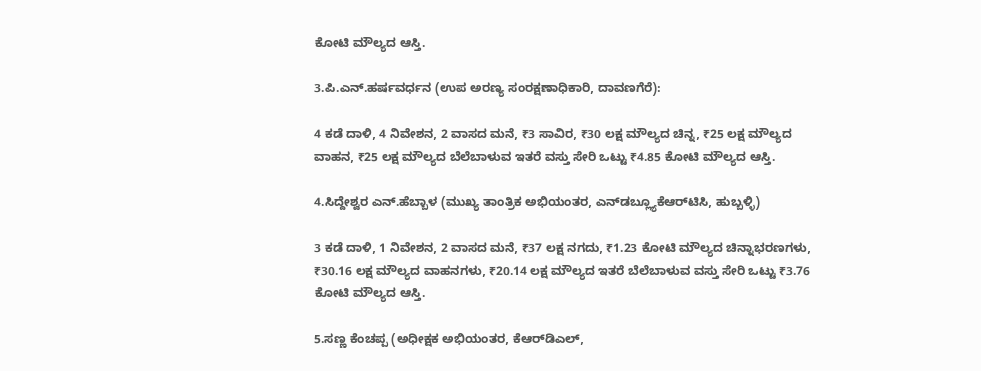ಕೋಟಿ ಮೌಲ್ಯದ ಆಸ್ತಿ.

3.ಪಿ.ಎನ್‌.ಹರ್ಷವರ್ಧನ (ಉಪ ಅರಣ್ಯ ಸಂರಕ್ಷಣಾಧಿಕಾರಿ, ದಾವಣಗೆರೆ):

4 ಕಡೆ ದಾಳಿ, 4 ನಿವೇಶನ, 2 ವಾಸದ ಮನೆ, ₹3 ಸಾವಿರ, ₹30 ಲಕ್ಷ ಮೌಲ್ಯದ ಚಿನ್ನ, ₹25 ಲಕ್ಷ ಮೌಲ್ಯದ ವಾಹನ, ₹25 ಲಕ್ಷ ಮೌಲ್ಯದ ಬೆಲೆಬಾಳುವ ಇತರೆ ವಸ್ತು ಸೇರಿ ಒಟ್ಟು ₹4.85 ಕೋಟಿ ಮೌಲ್ಯದ ಆಸ್ತಿ.

4.ಸಿದ್ದೇಶ್ವರ ಎನ್‌.ಹೆಬ್ಬಾಳ (ಮುಖ್ಯ ತಾಂತ್ರಿಕ ಅಭಿಯಂತರ, ಎನ್‌ಡಬ್ಲ್ಯೂಕೆಆರ್‌ಟಿಸಿ, ಹುಬ್ಬಳ್ಳಿ)

3 ಕಡೆ ದಾಳಿ, 1 ನಿವೇಶನ, 2 ವಾಸದ ಮನೆ, ₹37 ಲಕ್ಷ ನಗದು, ₹1.23 ಕೋಟಿ ಮೌಲ್ಯದ ಚಿನ್ನಾಭರಣಗಳು, ₹30.16 ಲಕ್ಷ ಮೌಲ್ಯದ ವಾಹನಗಳು, ₹20.14 ಲಕ್ಷ ಮೌಲ್ಯದ ಇತರೆ ಬೆಲೆಬಾಳುವ ವಸ್ತು ಸೇರಿ ಒಟ್ಟು ₹3.76 ಕೋಟಿ ಮೌಲ್ಯದ ಆಸ್ತಿ.

5.ಸಣ್ಣ ಕೆಂಚಪ್ಪ (ಅಧೀಕ್ಷಕ ಅಭಿಯಂತರ, ಕೆಆರ್‌ಡಿಎಲ್‌,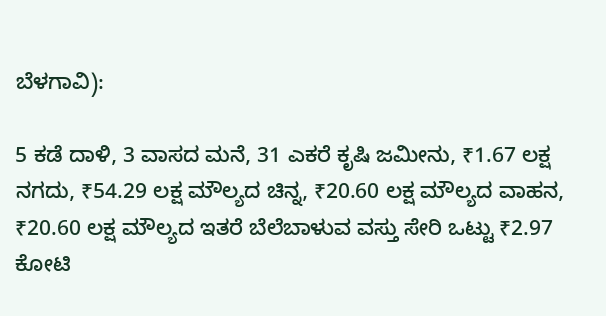ಬೆಳಗಾವಿ):

5 ಕಡೆ ದಾಳಿ, 3 ವಾಸದ ಮನೆ, 31 ಎಕರೆ ಕೃಷಿ ಜಮೀನು, ₹1.67 ಲಕ್ಷ ನಗದು, ₹54.29 ಲಕ್ಷ ಮೌಲ್ಯದ ಚಿನ್ನ, ₹20.60 ಲಕ್ಷ ಮೌಲ್ಯದ ವಾಹನ, ₹20.60 ಲಕ್ಷ ಮೌಲ್ಯದ ಇತರೆ ಬೆಲೆಬಾಳುವ ವಸ್ತು ಸೇರಿ ಒಟ್ಟು ₹2.97 ಕೋಟಿ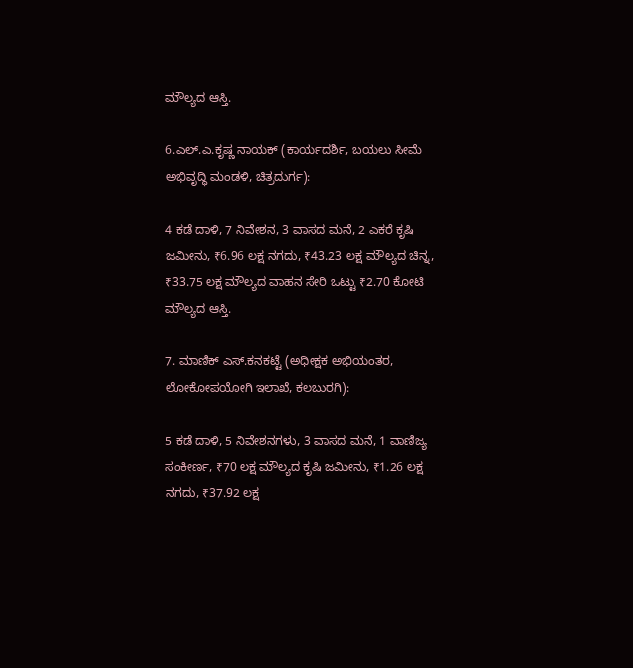ಮೌಲ್ಯದ ಆಸ್ತಿ.

6.ಎಲ್‌.ಎ.ಕೃಷ್ಣ ನಾಯಕ್‌ (ಕಾರ್ಯದರ್ಶಿ, ಬಯಲು ಸೀಮೆ ಅಭಿವೃದ್ಧಿ ಮಂಡಳಿ, ಚಿತ್ರದುರ್ಗ):

4 ಕಡೆ ದಾಳಿ, 7 ನಿವೇಶನ, 3 ವಾಸದ ಮನೆ, 2 ಎಕರೆ ಕೃಷಿ ಜಮೀನು, ₹6.96 ಲಕ್ಷ ನಗದು, ₹43.23 ಲಕ್ಷ ಮೌಲ್ಯದ ಚಿನ್ನ, ₹33.75 ಲಕ್ಷ ಮೌಲ್ಯದ ವಾಹನ ಸೇರಿ ಒಟ್ಟು ₹2.70 ಕೋಟಿ ಮೌಲ್ಯದ ಆಸ್ತಿ.

7. ಮಾಣಿಕ್‌ ಎಸ್‌.ಕನಕಟ್ಟೆ (ಅಧೀಕ್ಷಕ ಅಭಿಯಂತರ, ಲೋಕೋಪಯೋಗಿ ಇಲಾಖೆ, ಕಲಬುರಗಿ):

5 ಕಡೆ ದಾಳಿ, 5 ನಿವೇಶನಗಳು, 3 ವಾಸದ ಮನೆ, 1 ವಾಣಿಜ್ಯ ಸಂಕೀರ್ಣ, ₹70 ಲಕ್ಷ ಮೌಲ್ಯದ ಕೃಷಿ ಜಮೀನು, ₹1.26 ಲಕ್ಷ ನಗದು, ₹37.92 ಲಕ್ಷ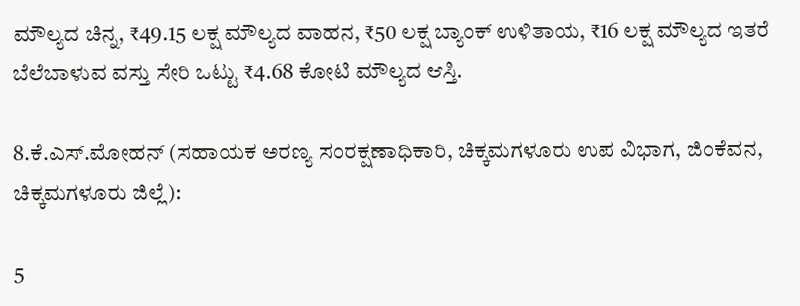ಮೌಲ್ಯದ ಚಿನ್ನ, ₹49.15 ಲಕ್ಷ ಮೌಲ್ಯದ ವಾಹನ, ₹50 ಲಕ್ಷ ಬ್ಯಾಂಕ್‌ ಉಳಿತಾಯ, ₹16 ಲಕ್ಷ ಮೌಲ್ಯದ ಇತರೆ ಬೆಲೆಬಾಳುವ ವಸ್ತು ಸೇರಿ ಒಟ್ಟು ₹4.68 ಕೋಟಿ ಮೌಲ್ಯದ ಆಸ್ತಿ.

8.ಕೆ.ಎಸ್‌.ಮೋಹನ್‌ (ಸಹಾಯಕ ಅರಣ್ಯ ಸಂರಕ್ಷಣಾಧಿಕಾರಿ, ಚಿಕ್ಕಮಗಳೂರು ಉಪ ವಿಭಾಗ, ಜಿಂಕೆವನ, ಚಿಕ್ಕಮಗಳೂರು ಜಿಲ್ಲೆ):

5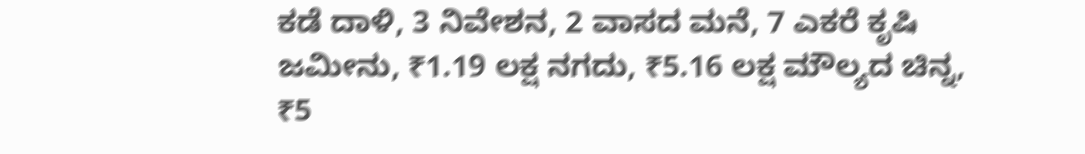ಕಡೆ ದಾಳಿ, 3 ನಿವೇಶನ, 2 ವಾಸದ ಮನೆ, 7 ಎಕರೆ ಕೃಷಿ ಜಮೀನು, ₹1.19 ಲಕ್ಷ ನಗದು, ₹5.16 ಲಕ್ಷ ಮೌಲ್ಯದ ಚಿನ್ನ, ₹5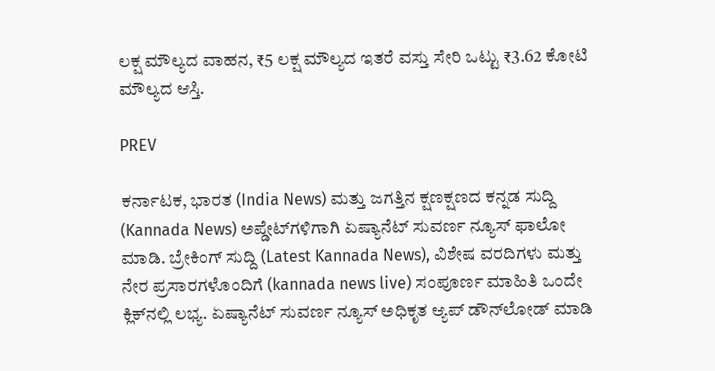ಲಕ್ಷ ಮೌಲ್ಯದ ವಾಹನ, ₹5 ಲಕ್ಷ ಮೌಲ್ಯದ ಇತರೆ ವಸ್ತು ಸೇರಿ ಒಟ್ಟು ₹3.62 ಕೋಟಿ ಮೌಲ್ಯದ ಆಸ್ತಿ.

PREV

ಕರ್ನಾಟಕ, ಭಾರತ (India News) ಮತ್ತು ಜಗತ್ತಿನ ಕ್ಷಣಕ್ಷಣದ ಕನ್ನಡ ಸುದ್ದಿ (Kannada News) ಅಪ್ಡೇಟ್‌ಗಳಿಗಾಗಿ ಏಷ್ಯಾನೆಟ್ ಸುವರ್ಣ ನ್ಯೂಸ್‌ ಫಾಲೋ ಮಾಡಿ. ಬ್ರೇಕಿಂಗ್ ಸುದ್ದಿ (Latest Kannada News), ವಿಶೇಷ ವರದಿಗಳು ಮತ್ತು ನೇರ ಪ್ರಸಾರಗಳೊಂದಿಗೆ (kannada news live) ಸಂಪೂರ್ಣ ಮಾಹಿತಿ ಒಂದೇ ಕ್ಲಿಕ್‌ನಲ್ಲಿ ಲಭ್ಯ. ಏಷ್ಯಾನೆಟ್ ಸುವರ್ಣ ನ್ಯೂಸ್ ಅಧಿಕೃತ ಆ್ಯಪ್ ಡೌನ್‌ಲೋಡ್ ಮಾಡಿ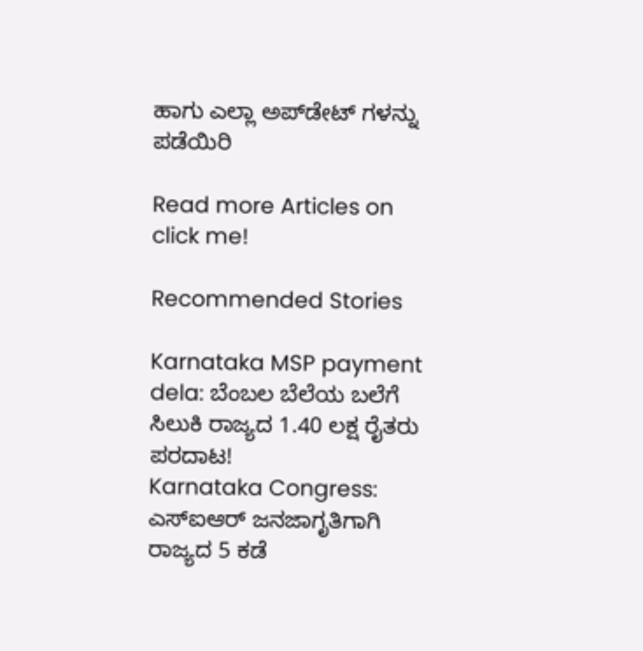ಹಾಗು ಎಲ್ಲಾ ಅಪ್‌ಡೇಟ್ ಗಳನ್ನು ಪಡೆಯಿರಿ

Read more Articles on
click me!

Recommended Stories

Karnataka MSP payment dela: ಬೆಂಬಲ ಬೆಲೆಯ ಬಲೆಗೆ ಸಿಲುಕಿ ರಾಜ್ಯದ 1.40 ಲಕ್ಷ ರೈತರು ಪರದಾಟ!
Karnataka Congress: ಎಸ್‌ಐಆರ್ ಜನಜಾಗೃತಿಗಾಗಿ ರಾಜ್ಯದ 5 ಕಡೆ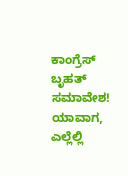ಕಾಂಗ್ರೆಸ್ ಬೃಹತ್ ಸಮಾವೇಶ! ಯಾವಾಗ, ಎಲ್ಲೆಲ್ಲಿ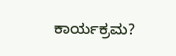ಕಾರ್ಯಕ್ರಮ?